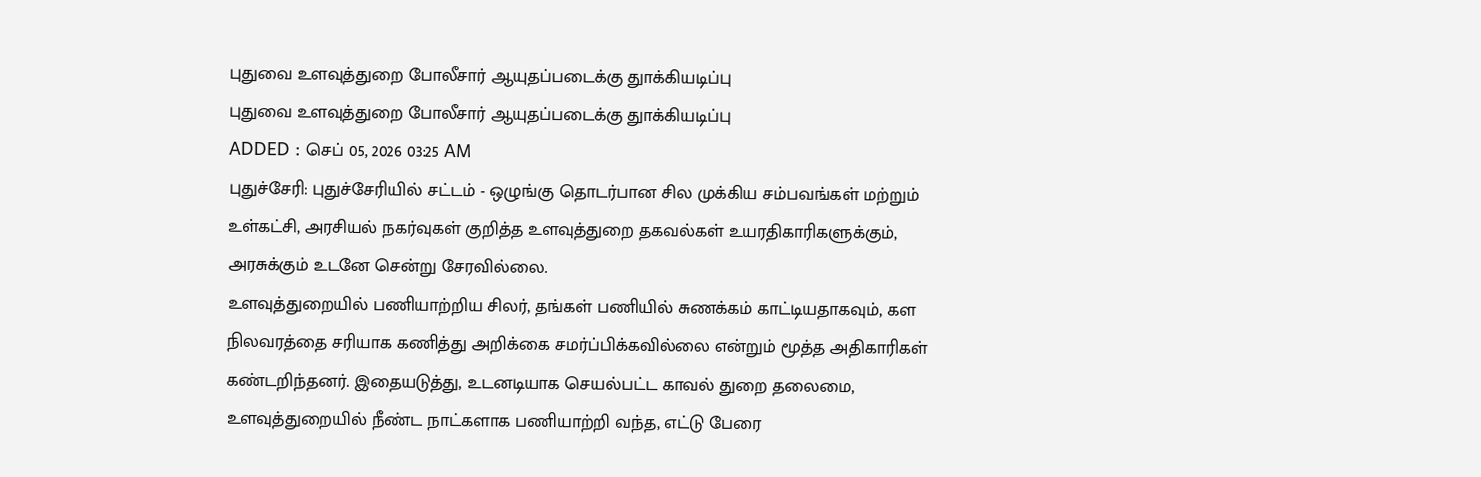புதுவை உளவுத்துறை போலீசார் ஆயுதப்படைக்கு துாக்கியடிப்பு
புதுவை உளவுத்துறை போலீசார் ஆயுதப்படைக்கு துாக்கியடிப்பு
ADDED : செப் 05, 2026 03:25 AM
புதுச்சேரி: புதுச்சேரியில் சட்டம் - ஒழுங்கு தொடர்பான சில முக்கிய சம்பவங்கள் மற்றும் உள்கட்சி, அரசியல் நகர்வுகள் குறித்த உளவுத்துறை தகவல்கள் உயரதிகாரிகளுக்கும், அரசுக்கும் உடனே சென்று சேரவில்லை.
உளவுத்துறையில் பணியாற்றிய சிலர், தங்கள் பணியில் சுணக்கம் காட்டியதாகவும், கள நிலவரத்தை சரியாக கணித்து அறிக்கை சமர்ப்பிக்கவில்லை என்றும் மூத்த அதிகாரிகள் கண்டறிந்தனர். இதையடுத்து, உடனடியாக செயல்பட்ட காவல் துறை தலைமை, உளவுத்துறையில் நீண்ட நாட்களாக பணியாற்றி வந்த, எட்டு பேரை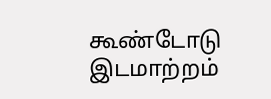கூண்டோடு இடமாற்றம்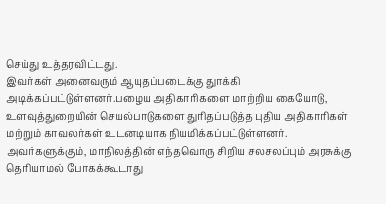செய்து உத்தரவிட்டது.
இவர்கள் அனைவரும் ஆயுதப்படைக்கு துாக்கி அடிக்கப்பட்டுள்ளனர்.பழைய அதிகாரிகளை மாற்றிய கையோடு, உளவுத்துறையின் செயல்பாடுகளை துரிதப்படுத்த புதிய அதிகாரிகள் மற்றும் காவலர்கள் உடனடியாக நியமிக்கப்பட்டுள்ளனர்.
அவர்களுக்கும், மாநிலத்தின் எந்தவொரு சிறிய சலசலப்பும் அரசுக்கு தெரியாமல் போகக்கூடாது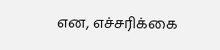என, எச்சரிக்கை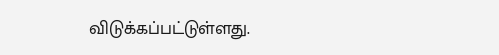விடுக்கப்பட்டுள்ளது.